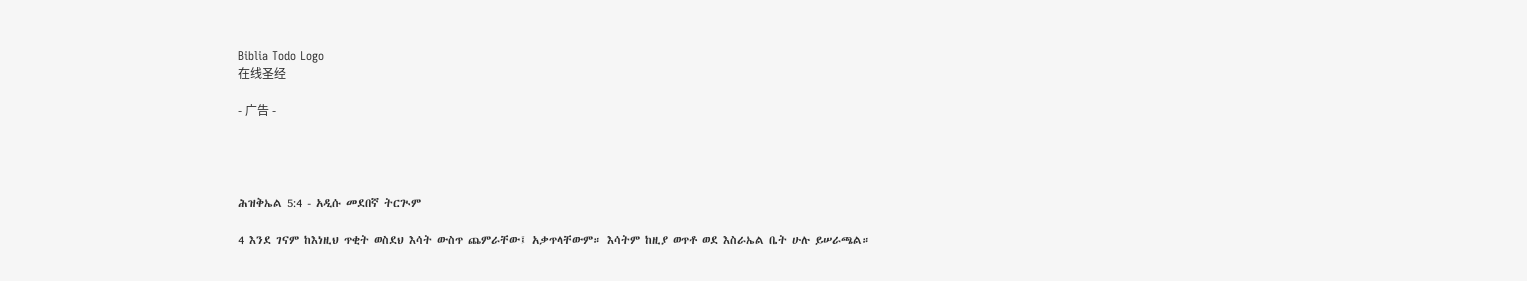Biblia Todo Logo
在线圣经

- 广告 -




ሕዝቅኤል 5:4 - አዲሱ መደበኛ ትርጒም

4 እንደ ገናም ከእነዚህ ጥቂት ወስደህ እሳት ውስጥ ጨምራቸው፤ አቃጥላቸውም። እሳትም ከዚያ ወጥቶ ወደ እስራኤል ቤት ሁሉ ይሠራጫል።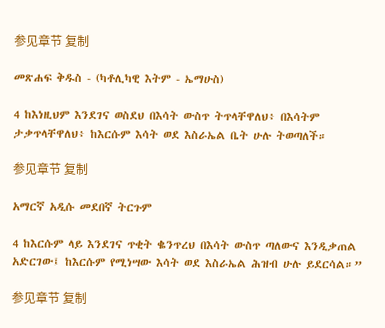参见章节 复制

መጽሐፍ ቅዱስ - (ካቶሊካዊ እትም - ኤማሁስ)

4 ከእነዚህም እንደገና ወስደህ በእሳት ውስጥ ትጥላቸዋለህ፥ በእሳትም ታቃጥላቸዋለህ፥ ከእርሱም እሳት ወደ እስራኤል ቤት ሁሉ ትወጣለች።

参见章节 复制

አማርኛ አዲሱ መደበኛ ትርጉም

4 ከእርሱም ላይ እንደገና ጥቂት ቈንጥረህ በእሳት ውስጥ ጣለውና እንዲቃጠል አድርገው፤ ከእርሱም የሚነሣው እሳት ወደ እስራኤል ሕዝብ ሁሉ ይደርሳል።”

参见章节 复制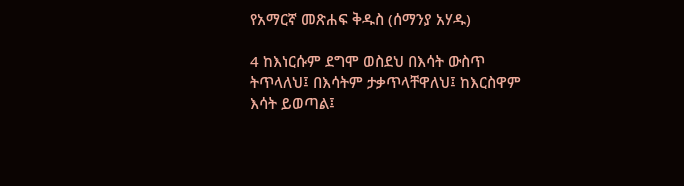የአማርኛ መጽሐፍ ቅዱስ (ሰማንያ አሃዱ)

4 ከእነርሱም ደግሞ ወስደህ በእሳት ውስጥ ትጥላለህ፤ በእሳትም ታቃጥላቸዋለህ፤ ከእርስዋም እሳት ይወጣል፤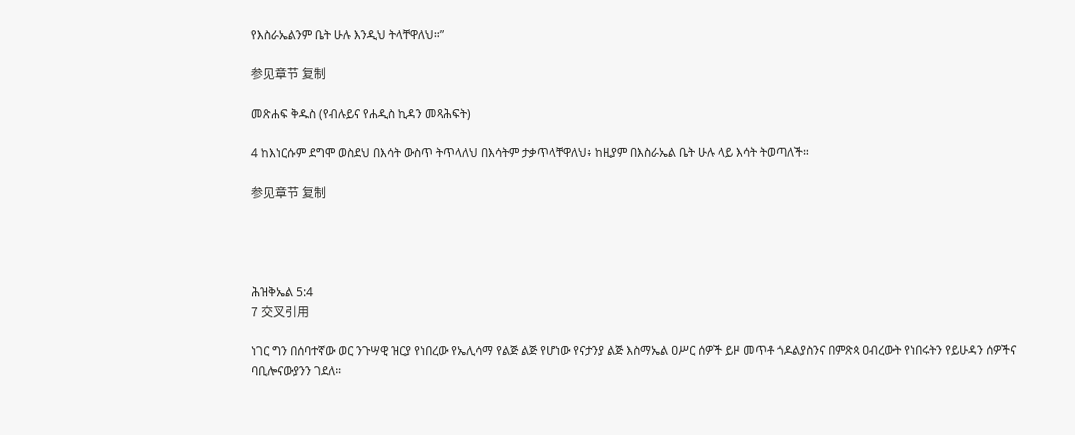የእስራኤልንም ቤት ሁሉ እንዲህ ትላቸዋለህ።”

参见章节 复制

መጽሐፍ ቅዱስ (የብሉይና የሐዲስ ኪዳን መጻሕፍት)

4 ከእነርሱም ደግሞ ወስደህ በእሳት ውስጥ ትጥላለህ በእሳትም ታቃጥላቸዋለህ፥ ከዚያም በእስራኤል ቤት ሁሉ ላይ እሳት ትወጣለች።

参见章节 复制




ሕዝቅኤል 5:4
7 交叉引用

ነገር ግን በሰባተኛው ወር ንጉሣዊ ዝርያ የነበረው የኤሊሳማ የልጅ ልጅ የሆነው የናታንያ ልጅ እስማኤል ዐሥር ሰዎች ይዞ መጥቶ ጎዶልያስንና በምጽጳ ዐብረውት የነበሩትን የይሁዳን ሰዎችና ባቢሎናውያንን ገደለ።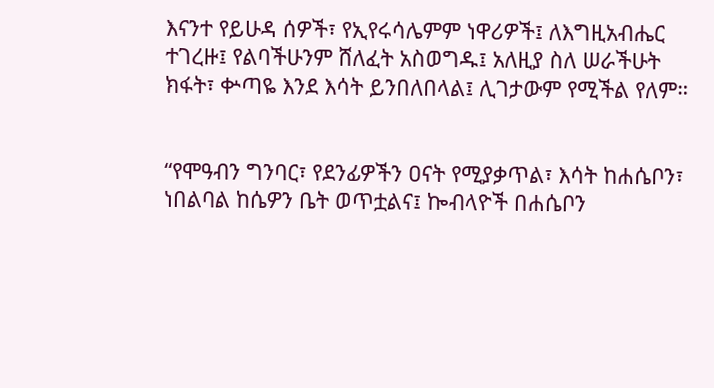እናንተ የይሁዳ ሰዎች፣ የኢየሩሳሌምም ነዋሪዎች፤ ለእግዚአብሔር ተገረዙ፤ የልባችሁንም ሸለፈት አስወግዱ፤ አለዚያ ስለ ሠራችሁት ክፋት፣ ቍጣዬ እንደ እሳት ይንበለበላል፤ ሊገታውም የሚችል የለም።


“የሞዓብን ግንባር፣ የደንፊዎችን ዐናት የሚያቃጥል፣ እሳት ከሐሴቦን፣ ነበልባል ከሴዎን ቤት ወጥቷልና፤ ኰብላዮች በሐሴቦን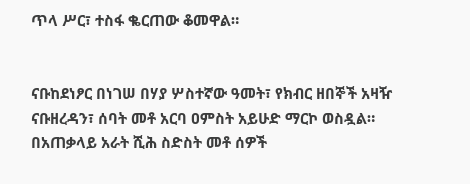ጥላ ሥር፣ ተስፋ ቈርጠው ቆመዋል።


ናቡከደነፆር በነገሠ በሃያ ሦስተኛው ዓመት፣ የክብር ዘበኞች አዛዥ ናቡዘረዳን፣ ሰባት መቶ አርባ ዐምስት አይሁድ ማርኮ ወስዷል። በአጠቃላይ አራት ሺሕ ስድስት መቶ ሰዎች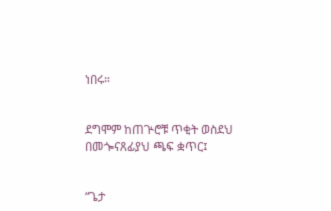ነበሩ።


ደግሞም ከጠጕሮቹ ጥቂት ወስደህ በመጐናጸፊያህ ጫፍ ቋጥር፤


“ጌታ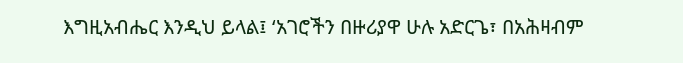እግዚአብሔር እንዲህ ይላል፤ ‘አገሮችን በዙሪያዋ ሁሉ አድርጌ፣ በአሕዛብም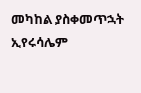መካከል ያስቀመጥኋት ኢየሩሳሌም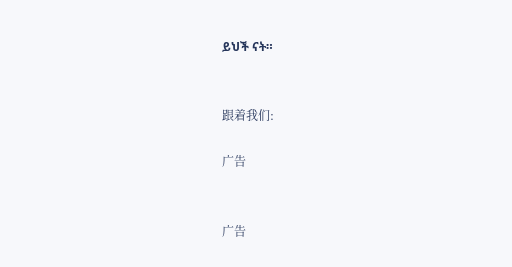ይህች ናት።


跟着我们:

广告


广告